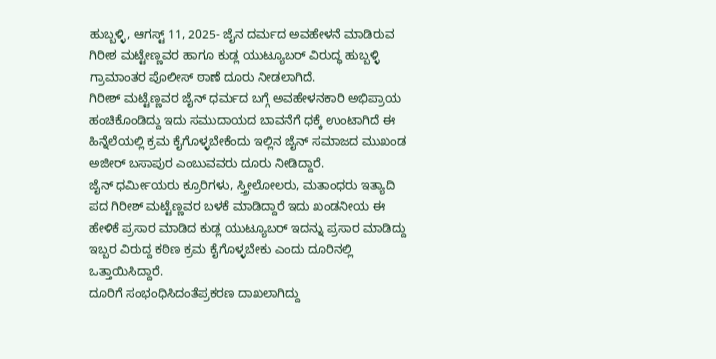ಹುಬ್ಬಳ್ಳಿ, ಆಗಸ್ಟ್ 11, 2025- ಜೈನ ದರ್ಮದ ಅವಹೇಳನೆ ಮಾಡಿರುವ ಗಿರೀಶ ಮಟ್ಟೇಣ್ಣವರ ಹಾಗೂ ಕುಡ್ಲ ಯುಟ್ಯೂಬರ್ ವಿರುದ್ಧ ಹುಬ್ಬಳ್ಳಿ ಗ್ರಾಮಾಂತರ ಪೊಲೀಸ್ ಠಾಣೆ ದೂರು ನೀಡಲಾಗಿದೆ.
ಗಿರೀಶ್ ಮಟ್ಟೆಣ್ಣವರ ಜೈನ್ ಧರ್ಮದ ಬಗ್ಗೆ ಅವಹೇಳನಕಾರಿ ಅಭಿಪ್ರಾಯ ಹಂಚಿಕೊಂಡಿದ್ದು ಇದು ಸಮುದಾಯದ ಬಾವನೆಗೆ ಧಕ್ಕೆ ಉಂಟಾಗಿದೆ ಈ ಹಿನ್ನೆಲೆಯಲ್ಲಿ ಕ್ರಮ ಕೈಗೊಳ್ಳಬೇಕೆಂದು ಇಲ್ಲಿನ ಜೈನ್ ಸಮಾಜದ ಮುಖಂಡ ಅಜೀರ್ ಬಸಾಪುರ ಎಂಬುವವರು ದೂರು ನೀಡಿದ್ದಾರೆ.
ಜೈನ್ ಧರ್ಮೀಯರು ಕ್ರೂರಿಗಳು, ಸ್ತ್ರೀಲೋಲರು, ಮತಾಂಧರು ಇತ್ಯಾದಿ ಪದ ಗಿರೀಶ್ ಮಟ್ಟೆಣ್ಣವರ ಬಳಕೆ ಮಾಡಿದ್ದಾರೆ ಇದು ಖಂಡನೀಯ ಈ ಹೇಳಿಕೆ ಪ್ರಸಾರ ಮಾಡಿದ ಕುಡ್ಲ ಯುಟ್ಯೂಬರ್ ಇದನ್ನು ಪ್ರಸಾರ ಮಾಡಿದ್ದು ಇಬ್ಬರ ವಿರುದ್ದ ಕಠಿಣ ಕ್ರಮ ಕೈಗೊಳ್ಳಬೇಕು ಎಂದು ದೂರಿನಲ್ಲಿ ಒತ್ತಾಯಿಸಿದ್ದಾರೆ.
ದೂರಿಗೆ ಸಂಭಂಧಿಸಿದಂತೆಪ್ರಕರಣ ದಾಖಲಾಗಿದ್ದು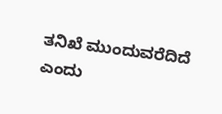ತನಿಖೆ ಮುಂದುವರೆದಿದೆ ಎಂದು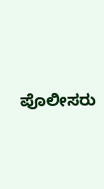ಪೊಲೀಸರು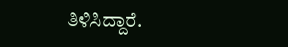ತಿಳಿಸಿದ್ದಾರೆ.